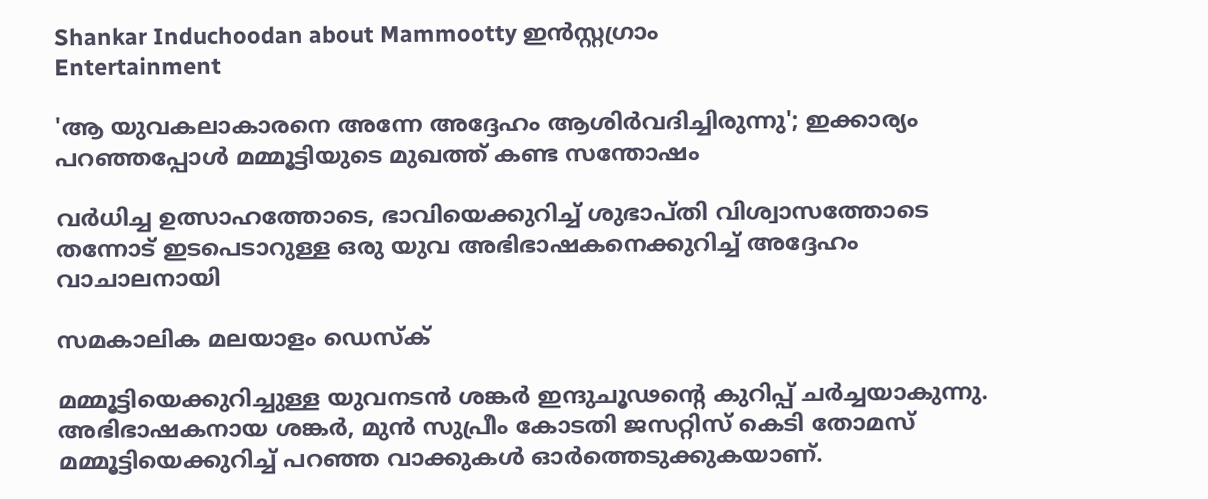Shankar Induchoodan about Mammootty ഇന്‍സ്റ്റഗ്രാം
Entertainment

'ആ യുവകലാകാരനെ അന്നേ അദ്ദേഹം ആശിര്‍വദിച്ചിരുന്നു'; ഇക്കാര്യം പറഞ്ഞപ്പോള്‍ മമ്മൂട്ടിയുടെ മുഖത്ത് കണ്ട സന്തോഷം

വര്‍ധിച്ച ഉത്സാഹത്തോടെ, ഭാവിയെക്കുറിച്ച് ശുഭാപ്തി വിശ്വാസത്തോടെ തന്നോട് ഇടപെടാറുള്ള ഒരു യുവ അഭിഭാഷകനെക്കുറിച്ച് അദ്ദേഹം വാചാലനായി

സമകാലിക മലയാളം ഡെസ്ക്

മമ്മൂട്ടിയെക്കുറിച്ചുള്ള യുവനടന്‍ ശങ്കര്‍ ഇന്ദുചൂഢന്റെ കുറിപ്പ് ചര്‍ച്ചയാകുന്നു. അഭിഭാഷകനായ ശങ്കര്‍, മുന്‍ സുപ്രീം കോടതി ജസറ്റിസ് കെടി തോമസ് മമ്മൂട്ടിയെക്കുറിച്ച് പറഞ്ഞ വാക്കുകള്‍ ഓര്‍ത്തെടുക്കുകയാണ്.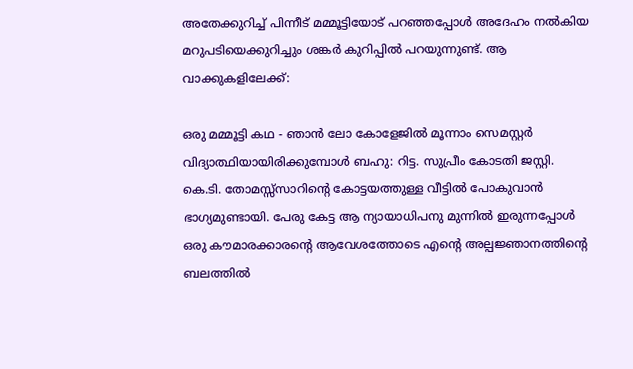അതേക്കുറിച്ച് പിന്നീട് മമ്മൂട്ടിയോട് പറഞ്ഞപ്പോള്‍ അദേഹം നല്‍കിയ മറുപടിയെക്കുറിച്ചും ശങ്കര്‍ കുറിപ്പില്‍ പറയുന്നുണ്ട്. ആ വാക്കുകളിലേക്ക്:

ഒരു മമ്മൂട്ടി കഥ - ഞാന്‍ ലോ കോളേജില്‍ മൂന്നാം സെമസ്റ്റര്‍ വിദ്യാത്ഥിയായിരിക്കുമ്പോള്‍ ബഹു: റിട്ട. സുപ്രീം കോടതി ജസ്റ്റി. കെ.ടി. തോമസ്സ്‌സാറിന്റെ കോട്ടയത്തുള്ള വീട്ടില്‍ പോകുവാന്‍ ഭാഗ്യമുണ്ടായി. പേരു കേട്ട ആ ന്യായാധിപനു മുന്നില്‍ ഇരുന്നപ്പോള്‍ ഒരു കൗമാരക്കാരന്റെ ആവേശത്തോടെ എന്റെ അല്പജ്ഞാനത്തിന്റെ ബലത്തില്‍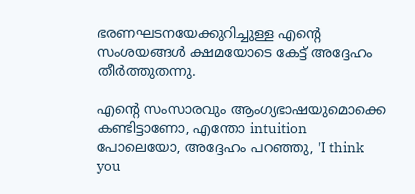ഭരണഘടനയേക്കുറിച്ചുള്ള എന്റെ സംശയങ്ങള്‍ ക്ഷമയോടെ കേട്ട് അദ്ദേഹം തീര്‍ത്തുതന്നു.

എന്റെ സംസാരവും ആംഗ്യഭാഷയുമൊക്കെ കണ്ടിട്ടാണോ, എന്തോ intuition പോലെയോ, അദ്ദേഹം പറഞ്ഞു, 'I think you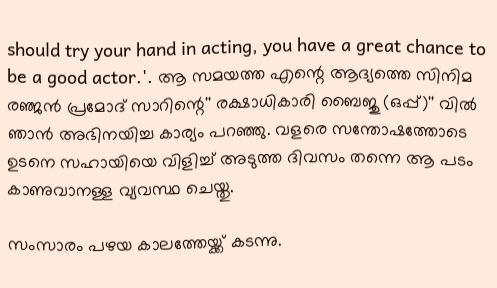should try your hand in acting, you have a great chance to be a good actor.'. ആ സമയത്ത എന്റെ ആദ്യത്തെ സിനിമ രഞ്ജന്‍ പ്രമോദ് സാറിന്റെ'' രക്ഷാധികാരി ബൈജു (ഒപ്പ്)'' വില്‍ ഞാന്‍ അഭിനയിച്ച കാര്യം പറഞ്ഞു. വളരെ സന്തോഷത്തോടെ ഉടനെ സഹായിയെ വിളിച്ച് അടുത്ത ദിവസം തന്നെ ആ പടം കാണുവാനള്ള വ്യവസ്ഥ ചെയ്തു.

സംസാരം പഴയ കാലത്തേയ്ക്ക് കടന്നു.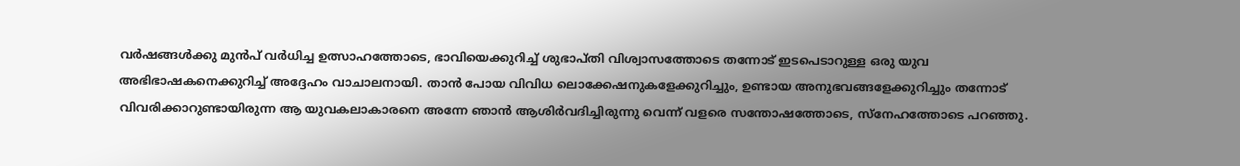വര്‍ഷങ്ങള്‍ക്കു മുന്‍പ് വര്‍ധിച്ച ഉത്സാഹത്തോടെ, ഭാവിയെക്കുറിച്ച് ശുഭാപ്തി വിശ്വാസത്തോടെ തന്നോട് ഇടപെടാറുള്ള ഒരു യുവ അഭിഭാഷകനെക്കുറിച്ച് അദ്ദേഹം വാചാലനായി. താന്‍ പോയ വിവിധ ലൊക്കേഷനുകളേക്കുറിച്ചും, ഉണ്ടായ അനുഭവങ്ങളേക്കുറിച്ചും തന്നോട് വിവരിക്കാറുണ്ടായിരുന്ന ആ യുവകലാകാരനെ അന്നേ ഞാന്‍ ആശിര്‍വദിച്ചിരുന്നു വെന്ന് വളരെ സന്തോഷത്തോടെ, സ്‌നേഹത്തോടെ പറഞ്ഞു.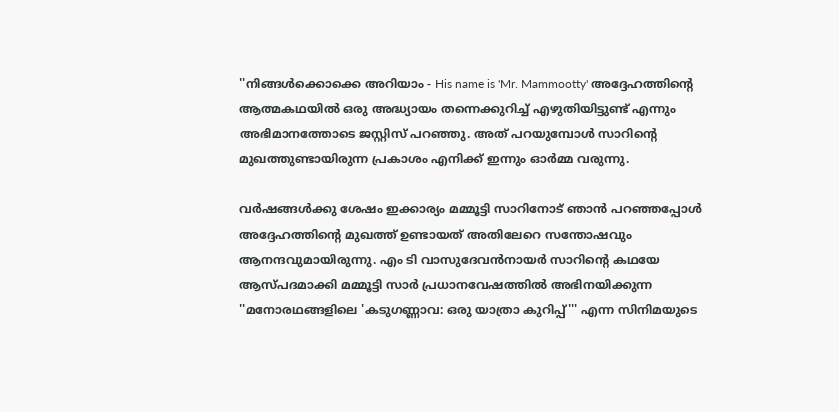''നിങ്ങള്‍ക്കൊക്കെ അറിയാം - His name is 'Mr. Mammootty' അദ്ദേഹത്തിന്റെ ആത്മകഥയില്‍ ഒരു അദ്ധ്യായം തന്നെക്കുറിച്ച് എഴുതിയിട്ടുണ്ട് എന്നും അഭിമാനത്തോടെ ജസ്റ്റിസ് പറഞ്ഞു. അത് പറയുമ്പോള്‍ സാറിന്റെ മുഖത്തുണ്ടായിരുന്ന പ്രകാശം എനിക്ക് ഇന്നും ഓര്‍മ്മ വരുന്നു.

വര്‍ഷങ്ങള്‍ക്കു ശേഷം ഇക്കാര്യം മമ്മൂട്ടി സാറിനോട് ഞാന്‍ പറഞ്ഞപ്പോള്‍ അദ്ദേഹത്തിന്റെ മുഖത്ത് ഉണ്ടായത് അതിലേറെ സന്തോഷവും ആനന്ദവുമായിരുന്നു. എം ടി വാസുദേവന്‍നായര്‍ സാറിന്റെ കഥയേ ആസ്പദമാക്കി മമ്മൂട്ടി സാര്‍ പ്രധാനവേഷത്തില്‍ അഭിനയിക്കുന്ന ''മനോരഥങ്ങളിലെ 'കടുഗണ്ണാവ: ഒരു യാത്രാ കുറിപ്പ്''' എന്ന സിനിമയുടെ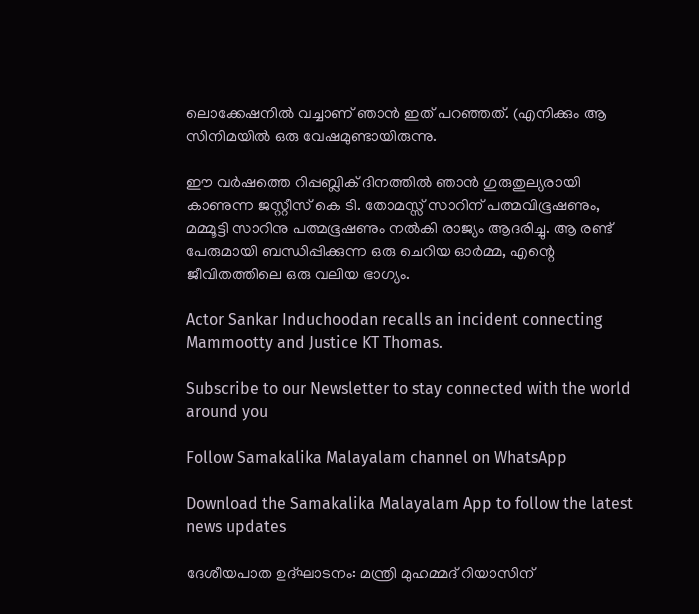ലൊക്കേഷനില്‍ വച്ചാണ് ഞാന്‍ ഇത് പറഞ്ഞത്. (എനിക്കും ആ സിനിമയില്‍ ഒരു വേഷമുണ്ടായിരുന്നു.

ഈ വര്‍ഷത്തെ റിപ്പബ്ലിക് ദിനത്തില്‍ ഞാന്‍ ഗുരുതുല്യരായി കാണുന്ന ജസ്റ്റീസ് കെ ടി. തോമസ്സ് സാറിന് പത്മവിഭൂഷണും, മമ്മൂട്ടി സാറിനു പത്മഭൂഷണും നല്‍കി രാജ്യം ആദരിച്ചു. ആ രണ്ട് പേരുമായി ബന്ധിപ്പിക്കുന്ന ഒരു ചെറിയ ഓര്‍മ്മ, എന്റെ ജീവിതത്തിലെ ഒരു വലിയ ഭാഗ്യം.

Actor Sankar Induchoodan recalls an incident connecting Mammootty and Justice KT Thomas.

Subscribe to our Newsletter to stay connected with the world around you

Follow Samakalika Malayalam channel on WhatsApp

Download the Samakalika Malayalam App to follow the latest news updates

ദേശീയപാത ഉദ്ഘാടനം: മന്ത്രി മുഹമ്മദ് റിയാസിന്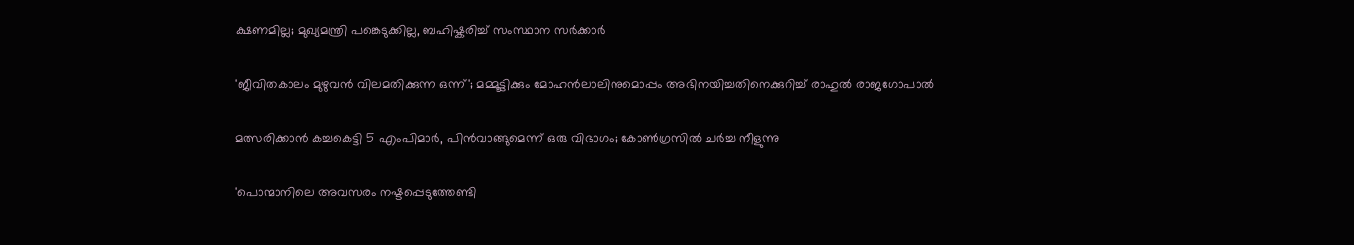ക്ഷണമില്ല; മുഖ്യമന്ത്രി പങ്കെടുക്കില്ല, ബഹിഷ്കരിച്ച് സംസ്ഥാന സർക്കാർ

'ജീവിതകാലം മുഴുവൻ വിലമതിക്കുന്ന ഒന്ന്'; മമ്മൂട്ടിക്കും മോഹൻലാലിനുമൊപ്പം അഭിനയിച്ചതിനെക്കുറിച്ച് രാഹുൽ രാജഗോപാൽ

മത്സരിക്കാന്‍ കച്ചകെട്ടി 5 എംപിമാര്‍, പിന്‍വാങ്ങുമെന്ന് ഒരു വിഭാഗം; കോണ്‍ഗ്രസില്‍ ചര്‍ച്ച നീളുന്നു

'പൊന്മാനിലെ അവസരം നഷ്ടപ്പെടുത്തേണ്ടി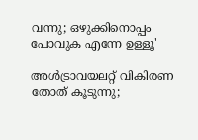വന്നു; ഒഴുക്കിനൊപ്പം പോവുക എന്നേ ഉള്ളൂ'

അള്‍ട്രാവയലറ്റ് വികിരണ തോത് കൂടുന്നു;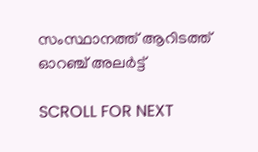സംസ്ഥാനത്ത് ആറിടത്ത് ഓറഞ്ച് അലര്‍ട്ട്

SCROLL FOR NEXT